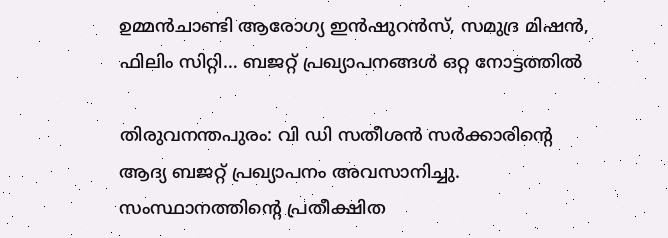ഉമ്മന്‍ചാണ്ടി ആരോഗ്യ ഇന്‍ഷുറന്‍സ്, സമുദ്ര മിഷന്‍, ഫിലിം സിറ്റി… ബജറ്റ് പ്രഖ്യാപനങ്ങള്‍ ഒറ്റ നോട്ടത്തില്‍

തിരുവനന്തപുരം: വി ഡി സതീശന്‍ സര്‍ക്കാരിന്റെ ആദ്യ ബജറ്റ് പ്രഖ്യാപനം അവസാനിച്ചു. സംസ്ഥാനത്തിന്റെ പ്രതീക്ഷിത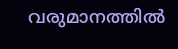വരുമാനത്തില്‍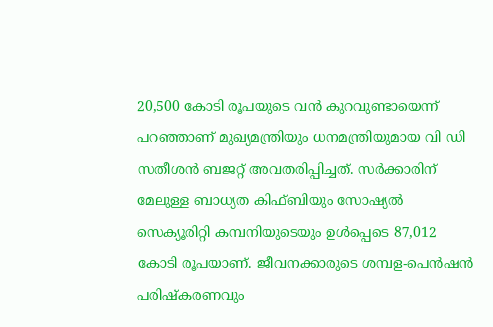20,500 കോടി രൂപയുടെ വന്‍ കുറവുണ്ടായെന്ന് പറഞ്ഞാണ് മുഖ്യമന്ത്രിയും ധനമന്ത്രിയുമായ വി ഡി സതീശന്‍ ബജറ്റ് അവതരിപ്പിച്ചത്. സര്‍ക്കാരിന് മേലുള്ള ബാധ്യത കിഫ്ബിയും സോഷ്യല്‍ സെക്യൂരിറ്റി കമ്പനിയുടെയും ഉള്‍പ്പെടെ 87,012 കോടി രൂപയാണ്. ജീവനക്കാരുടെ ശമ്പള-പെന്‍ഷന്‍ പരിഷ്‌കരണവും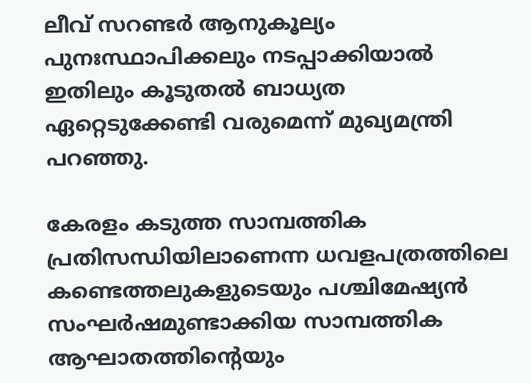ലീവ് സറണ്ടര്‍ ആനുകൂല്യം പുനഃസ്ഥാപിക്കലും നടപ്പാക്കിയാല്‍ ഇതിലും കൂടുതല്‍ ബാധ്യത ഏറ്റെടുക്കേണ്ടി വരുമെന്ന് മുഖ്യമന്ത്രി പറഞ്ഞു.

കേരളം കടുത്ത സാമ്പത്തിക പ്രതിസന്ധിയിലാണെന്ന ധവളപത്രത്തിലെ കണ്ടെത്തലുകളുടെയും പശ്ചിമേഷ്യന്‍ സംഘര്‍ഷമുണ്ടാക്കിയ സാമ്പത്തിക ആഘാതത്തിന്റെയും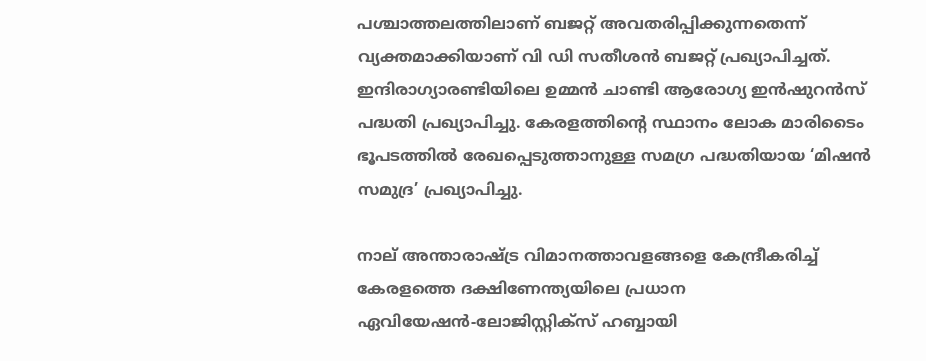പശ്ചാത്തലത്തിലാണ് ബജറ്റ് അവതരിപ്പിക്കുന്നതെന്ന് വ്യക്തമാക്കിയാണ് വി ഡി സതീശന്‍ ബജറ്റ് പ്രഖ്യാപിച്ചത്. ഇന്ദിരാഗ്യാരണ്ടിയിലെ ഉമ്മന്‍ ചാണ്ടി ആരോഗ്യ ഇന്‍ഷുറന്‍സ് പദ്ധതി പ്രഖ്യാപിച്ചു. കേരളത്തിന്റെ സ്ഥാനം ലോക മാരിടൈം ഭൂപടത്തില്‍ രേഖപ്പെടുത്താനുള്ള സമഗ്ര പദ്ധതിയായ ‘മിഷന്‍ സമുദ്ര’ പ്രഖ്യാപിച്ചു.

നാല് അന്താരാഷ്ട്ര വിമാനത്താവളങ്ങളെ കേന്ദ്രീകരിച്ച് കേരളത്തെ ദക്ഷിണേന്ത്യയിലെ പ്രധാന ഏവിയേഷന്‍-ലോജിസ്റ്റിക്സ് ഹബ്ബായി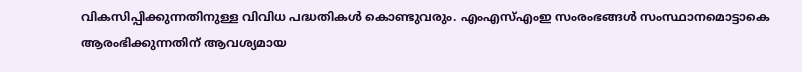വികസിപ്പിക്കുന്നതിനുള്ള വിവിധ പദ്ധതികള്‍ കൊണ്ടുവരും. എംഎസ്എംഇ സംരംഭങ്ങള്‍ സംസ്ഥാനമൊട്ടാകെ ആരംഭിക്കുന്നതിന് ആവശ്യമായ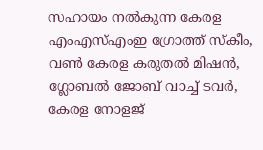സഹായം നല്‍കുന്ന കേരള എംഎസ്എംഇ ഗ്രോത്ത് സ്‌കീം, വണ്‍ കേരള കരുതല്‍ മിഷന്‍, ഗ്ലോബല്‍ ജോബ് വാച്ച് ടവര്‍, കേരള നോളജ്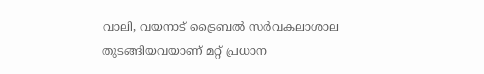വാലി, വയനാട് ട്രൈബല്‍ സര്‍വകലാശാല തുടങ്ങിയവയാണ് മറ്റ് പ്രധാന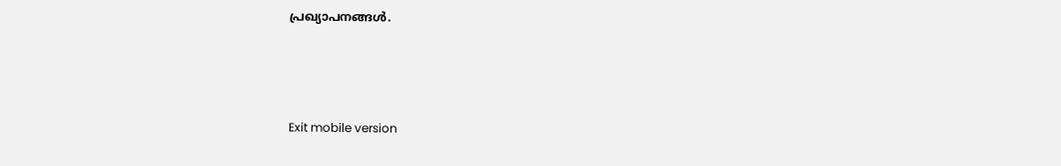പ്രഖ്യാപനങ്ങള്‍.



Exit mobile version